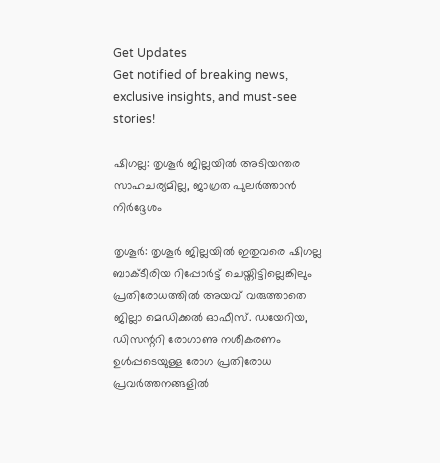Get Updates
Get notified of breaking news, exclusive insights, and must-see stories!

ഷിഗല്ല: തൃശൂര്‍ ജില്ലയില്‍ അടിയന്തര സാഹചര്യമില്ല, ജാഗ്രത പുലര്‍ത്താന്‍ നിര്‍ദ്ദേശം

തൃശൂര്‍: തൃശൂര്‍ ജില്ലയില്‍ ഇതുവരെ ഷിഗല്ല ബാക്ടീരിയ റിപ്പോര്‍ട്ട് ചെയ്തിട്ടില്ലെങ്കിലും പ്രതിരോധത്തില്‍ അയവ് വരുത്താതെ ജില്ലാ മെഡിക്കല്‍ ഓഫീസ്. ഡയേറിയ, ഡിസന്ററി രോഗാണു നശീകരണം ഉള്‍പ്പടെയുള്ള രോഗ പ്രതിരോധ പ്രവര്‍ത്തനങ്ങളില്‍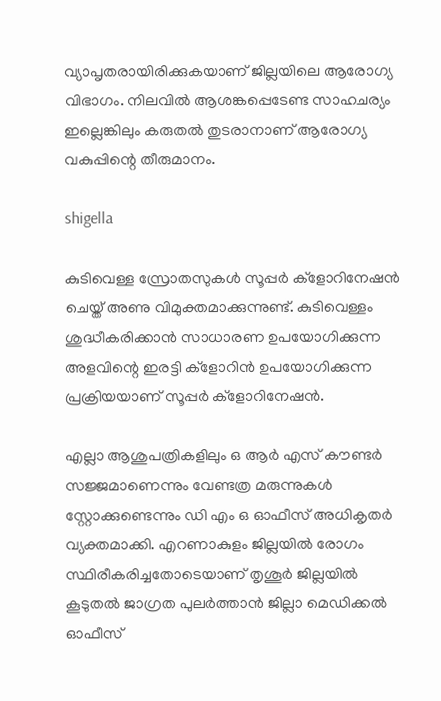വ്യാപൃതരായിരിക്കുകയാണ് ജില്ലയിലെ ആരോഗ്യ വിഭാഗം. നിലവില്‍ ആശങ്കപ്പെടേണ്ട സാഹചര്യം ഇല്ലെങ്കിലും കരുതല്‍ തുടരാനാണ് ആരോഗ്യ വകുപ്പിന്റെ തീരുമാനം.

shigella

കുടിവെള്ള സ്രോതസുകള്‍ സൂപ്പര്‍ ക്‌ളോറിനേഷന്‍ ചെയ്ത് അണു വിമുക്തമാക്കുന്നുണ്ട്. കുടിവെള്ളം ശുദ്ധീകരിക്കാന്‍ സാധാരണ ഉപയോഗിക്കുന്ന അളവിന്റെ ഇരട്ടി ക്‌ളോറിന്‍ ഉപയോഗിക്കുന്ന പ്രക്രിയയാണ് സൂപ്പര്‍ ക്‌ളോറിനേഷന്‍.

എല്ലാ ആശുപത്രികളിലും ഒ ആര്‍ എസ് കൗണ്ടര്‍ സജ്ജമാണെന്നും വേണ്ടത്ര മരുന്നുകള്‍ സ്റ്റോക്കുണ്ടെന്നും ഡി എം ഒ ഓഫീസ് അധികൃതര്‍ വ്യക്തമാക്കി. എറണാകുളം ജില്ലയില്‍ രോഗം സ്ഥിരീകരിച്ചതോടെയാണ് തൃശൂര്‍ ജില്ലയില്‍ കൂടുതല്‍ ജാഗ്രത പുലര്‍ത്താന്‍ ജില്ലാ മെഡിക്കല്‍ ഓഫീസ്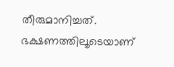തീരുമാനിച്ചത്. ഭക്ഷണത്തിലൂടെയാണ്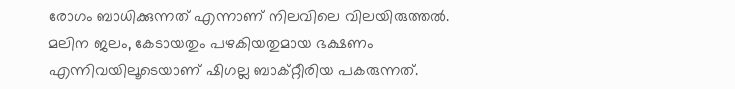രോഗം ബാധിക്കുന്നത് എന്നാണ് നിലവിലെ വിലയിരുത്തല്‍. മലിന ജലം, കേടായതും പഴകിയതുമായ ഭക്ഷണം എന്നിവയിലൂടെയാണ് ഷിഗല്ല ബാക്റ്റീരിയ പകരുന്നത്.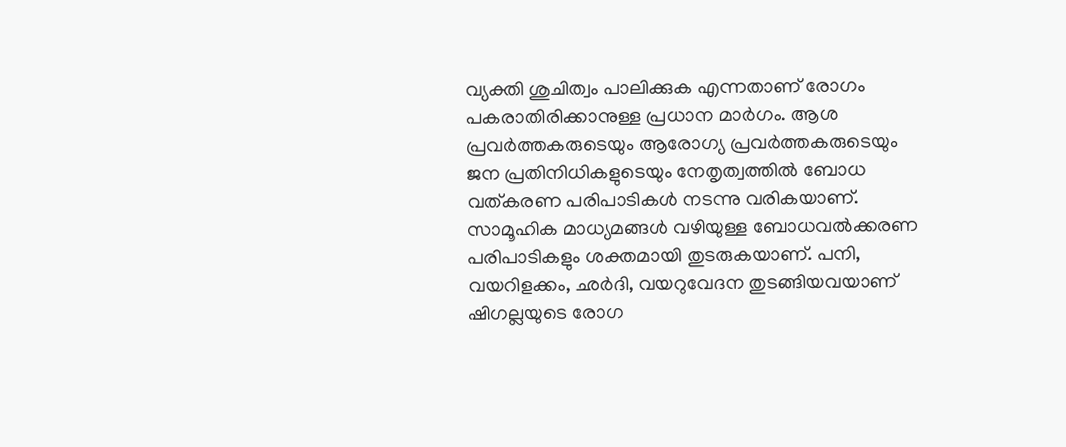വ്യക്തി ശുചിത്വം പാലിക്കുക എന്നതാണ് രോഗം പകരാതിരിക്കാനുള്ള പ്രധാന മാര്‍ഗം. ആശ പ്രവര്‍ത്തകരുടെയും ആരോഗ്യ പ്രവര്‍ത്തകരുടെയും ജന പ്രതിനിധികളുടെയും നേതൃത്വത്തില്‍ ബോധ വത്കരണ പരിപാടികള്‍ നടന്നു വരികയാണ്. സാമൂഹിക മാധ്യമങ്ങള്‍ വഴിയുള്ള ബോധവല്‍ക്കരണ പരിപാടികളും ശക്തമായി തുടരുകയാണ്. പനി, വയറിളക്കം, ഛര്‍ദി, വയറുവേദന തുടങ്ങിയവയാണ് ഷിഗല്ലയുടെ രോഗ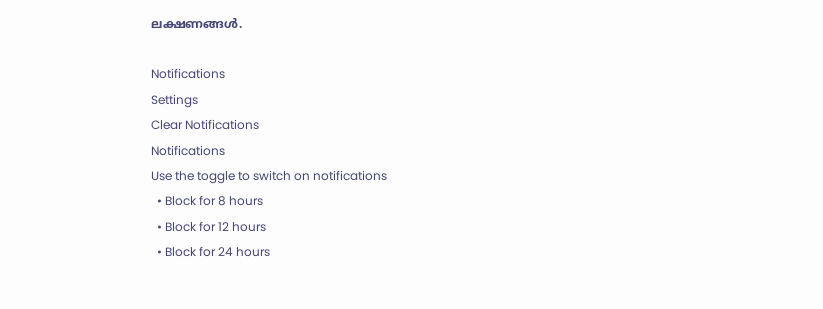ലക്ഷണങ്ങള്‍.

Notifications
Settings
Clear Notifications
Notifications
Use the toggle to switch on notifications
  • Block for 8 hours
  • Block for 12 hours
  • Block for 24 hours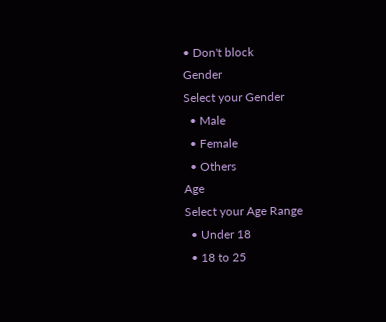• Don't block
Gender
Select your Gender
  • Male
  • Female
  • Others
Age
Select your Age Range
  • Under 18
  • 18 to 25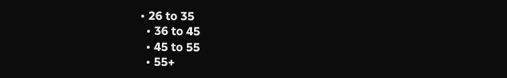• 26 to 35
  • 36 to 45
  • 45 to 55
  • 55+